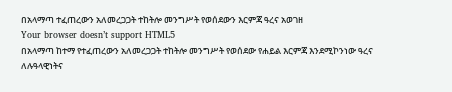በአላማጣ ተፈጠረውን አለመረጋጋት ተከትሎ መንግሥት የወሰደውን እርምጃ ዓረና አወገዘ
Your browser doesn’t support HTML5
በአላማጣ ከተማ የተፈጠረውን አለመረጋጋት ተከትሎ መንግሥት የወሰደው የሐይል እርምጃ እንደሚኮንነው ዓረና ለሉዓላዊነትና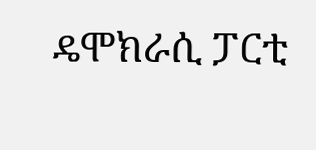ዴሞክራሲ ፓርቲ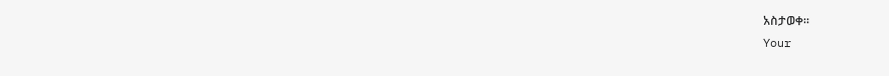አስታወቀ።
Your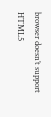browser doesn’t support HTML5